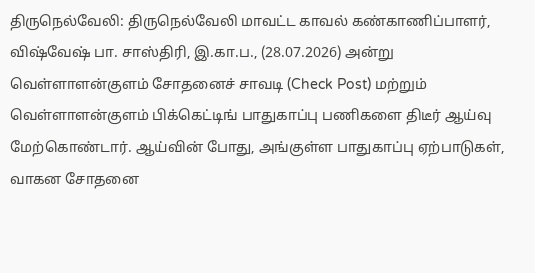திருநெல்வேலி: திருநெல்வேலி மாவட்ட காவல் கண்காணிப்பாளர், விஷ்வேஷ் பா. சாஸ்திரி, இ.கா.ப., (28.07.2026) அன்று வெள்ளாளன்குளம் சோதனைச் சாவடி (Check Post) மற்றும் வெள்ளாளன்குளம் பிக்கெட்டிங் பாதுகாப்பு பணிகளை திடீர் ஆய்வு மேற்கொண்டார். ஆய்வின் போது, அங்குள்ள பாதுகாப்பு ஏற்பாடுகள், வாகன சோதனை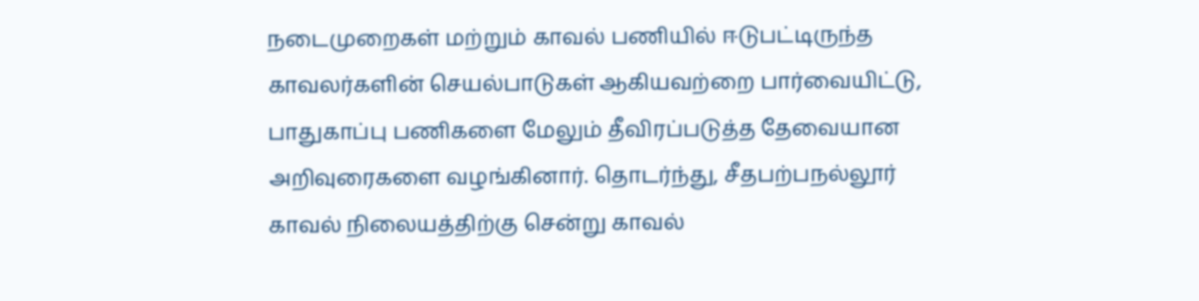நடைமுறைகள் மற்றும் காவல் பணியில் ஈடுபட்டிருந்த காவலர்களின் செயல்பாடுகள் ஆகியவற்றை பார்வையிட்டு, பாதுகாப்பு பணிகளை மேலும் தீவிரப்படுத்த தேவையான அறிவுரைகளை வழங்கினார். தொடர்ந்து, சீதபற்பநல்லூர் காவல் நிலையத்திற்கு சென்று காவல்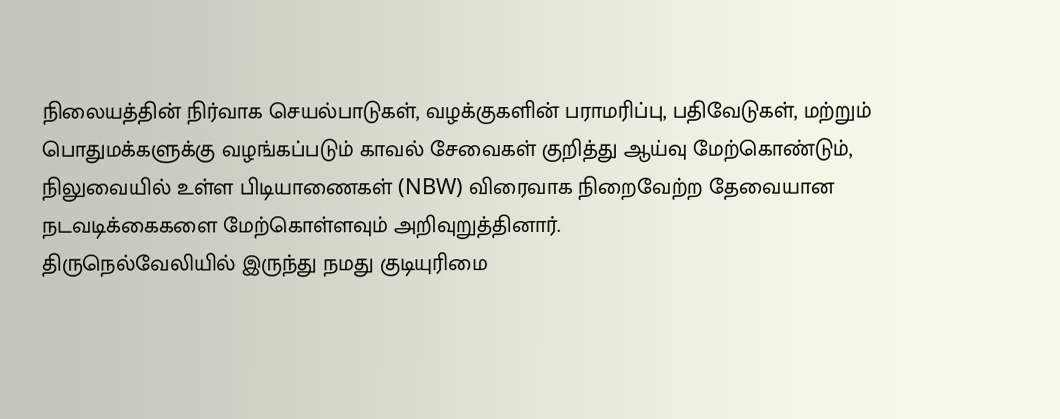நிலையத்தின் நிர்வாக செயல்பாடுகள், வழக்குகளின் பராமரிப்பு, பதிவேடுகள், மற்றும் பொதுமக்களுக்கு வழங்கப்படும் காவல் சேவைகள் குறித்து ஆய்வு மேற்கொண்டும், நிலுவையில் உள்ள பிடியாணைகள் (NBW) விரைவாக நிறைவேற்ற தேவையான நடவடிக்கைகளை மேற்கொள்ளவும் அறிவுறுத்தினார்.
திருநெல்வேலியில் இருந்து நமது குடியுரிமை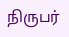நிருபர்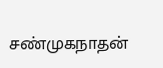சண்முகநாதன்